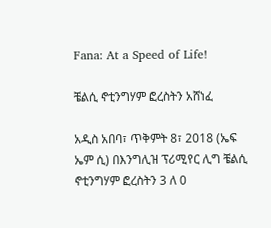Fana: At a Speed of Life!

ቼልሲ ኖቲንግሃም ፎረስትን አሸነፈ

አዲስ አበባ፣ ጥቅምት 8፣ 2018 (ኤፍ ኤም ሲ) በእንግሊዝ ፕሪሚየር ሊግ ቼልሲ ኖቲንግሃም ፎረስትን 3 ለ 0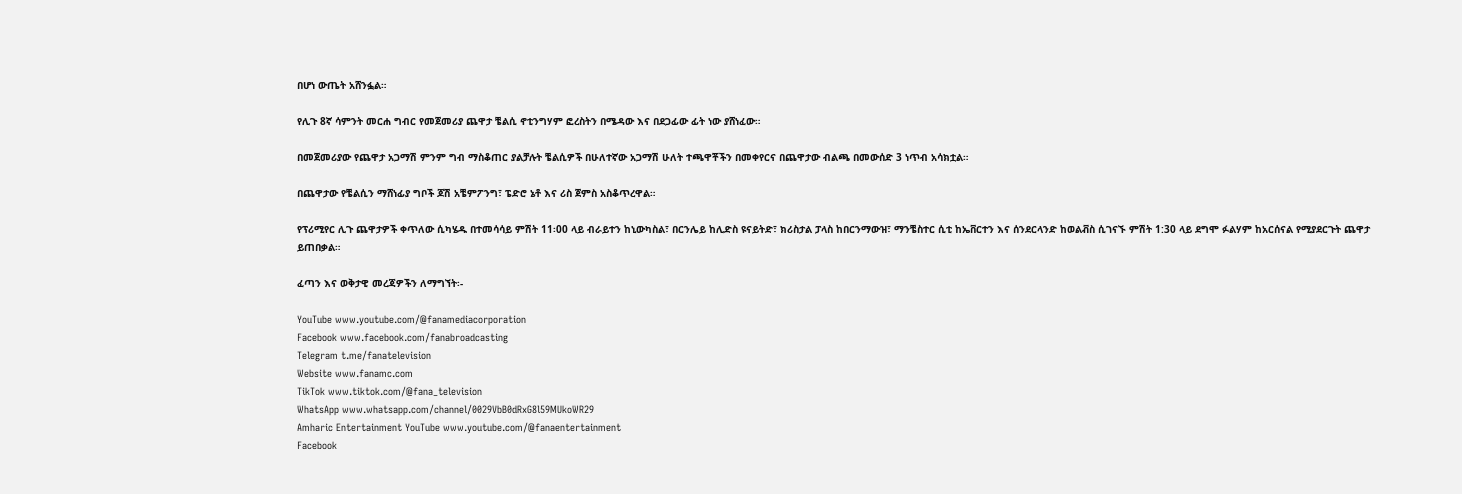በሆነ ውጤት አሸንፏል።

የሊጉ 8ኛ ሳምንት መርሐ ግብር የመጀመሪያ ጨዋታ ቼልሲ ኖቲንግሃም ፎረስትን በሜዳው እና በደጋፊው ፊት ነው ያሸነፈው።

በመጀመሪያው የጨዋታ አጋማሽ ምንም ግብ ማስቆጠር ያልቻሉት ቼልሲዎች በሁለተኛው አጋማሽ ሁለት ተጫዋቾችን በመቀየርና በጨዋታው ብልጫ በመውሰድ 3 ነጥብ አሳክቷል።

በጨዋታው የቼልሲን ማሸነፊያ ግቦች ጆሽ አቼምፖንግ፣ ፔድሮ ኔቶ እና ሪስ ጀምስ አስቆጥረዋል።

የፕሪሚየር ሊጉ ጨዋታዎች ቀጥለው ሲካሄዱ በተመሳሳይ ምሽት 11፡00 ላይ ብራይተን ከኒውካስል፣ በርንሌይ ከሊድስ ዩናይትድ፣ ክሪስታል ፓላስ ከበርንማውዝ፣ ማንቼስተር ሲቲ ከኤቨርተን እና ሰንደርላንድ ከወልቭስ ሲገናኙ ምሽት 1:30 ላይ ደግሞ ፉልሃም ከአርሰናል የሚያደርጉት ጨዋታ ይጠበቃል።

ፈጣን እና ወቅታዊ መረጃዎችን ለማግኘት፡-

YouTube www.youtube.com/@fanamediacorporation
Facebook www.facebook.com/fanabroadcasting
Telegram t.me/fanatelevision
Website www.fanamc.com
TikTok www.tiktok.com/@fana_television
WhatsApp www.whatsapp.com/channel/0029VbB0dRxG8l59MUkoWR29
Amharic Entertainment YouTube www.youtube.com/@fanaentertainment
Facebook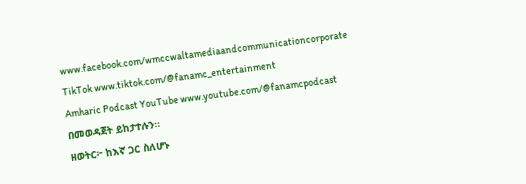www.facebook.com/wmccwaltamediaandcommunicationcorporate
TikTok www.tiktok.com/@fanamc_entertainment
Amharic Podcast YouTube www.youtube.com/@fanamcpodcast በመወዳጀት ይከታተሉን፡፡
ዘወትር፦ ከእኛ ጋር ስለሆኑ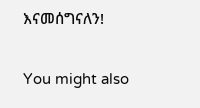እናመሰግናለን!

You might also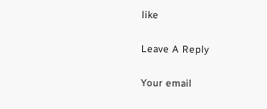like

Leave A Reply

Your email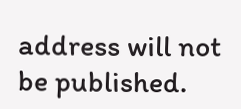address will not be published.